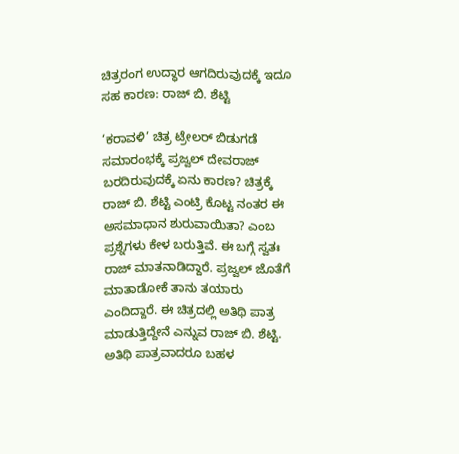ಚಿತ್ರರಂಗ ಉದ್ಧಾರ ಆಗದಿರುವುದಕ್ಕೆ ಇದೂ ಸಹ ಕಾರಣ: ರಾಜ್‍ ಬಿ. ಶೆಟ್ಟಿ

‘ಕರಾವಳಿ’ ಚಿತ್ರ ಟ್ರೇಲರ್‍ ಬಿಡುಗಡೆ ಸಮಾರಂಭಕ್ಕೆ ಪ್ರಜ್ವಲ್ ದೇವರಾಜ್ ಬರದಿರುವುದಕ್ಕೆ ಏನು ಕಾರಣ? ಚಿತ್ರಕ್ಕೆ ರಾಜ್‍ ಬಿ. ಶೆಟ್ಟಿ ಎಂಟ್ರಿ ಕೊಟ್ಟ ನಂತರ ಈ ಅಸಮಾಧಾನ ಶುರುವಾಯಿತಾ? ಎಂಬ ಪ್ರಶ್ನೆಗಳು ಕೇಳ ಬರುತ್ತಿವೆ. ಈ ಬಗ್ಗೆ ಸ್ವತಃ ರಾಜ್ ಮಾತನಾಡಿದ್ದಾರೆ. ಪ್ರಜ್ವಲ್‍ ಜೊತೆಗೆ ಮಾತಾಡೋಕೆ ತಾನು ತಯಾರು ಎಂದಿದ್ದಾರೆ. ಈ ಚಿತ್ರದಲ್ಲಿ ಅತಿಥಿ ಪಾತ್ರ ಮಾಡುತ್ತಿದ್ದೇನೆ ಎನ್ನುವ ರಾಜ್‍ ಬಿ. ಶೆಟ್ಟಿ. ಅತಿಥಿ ಪಾತ್ರವಾದರೂ ಬಹಳ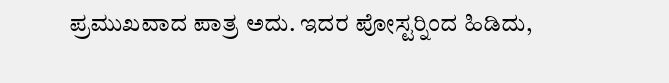ಪ್ರಮುಖವಾದ ಪಾತ್ರ ಅದು. ಇದರ ಪೋಸ್ಟರ್‍ನಿಂದ ಹಿಡಿದು,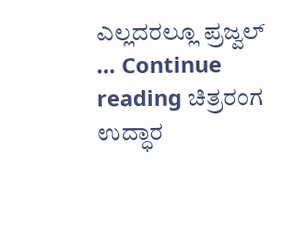ಎಲ್ಲದರಲ್ಲೂ ಪ್ರಜ್ವಲ್‍ … Continue reading ಚಿತ್ರರಂಗ ಉದ್ಧಾರ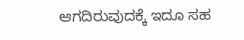ಆಗದಿರುವುದಕ್ಕೆ ಇದೂ ಸಹ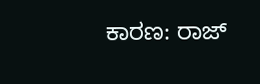ಕಾರಣ: ರಾಜ್‍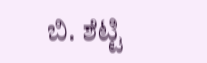ಬಿ. ಶೆಟ್ಟಿ